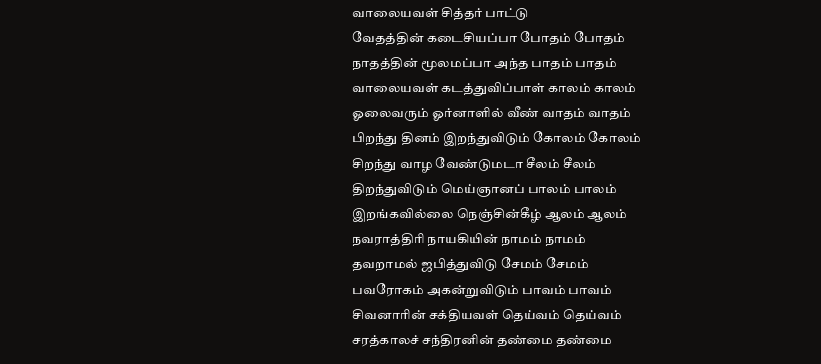வாலையவள் சித்தர் பாட்டு
வேதத்தின் கடைசியப்பா போதம் போதம்
நாதத்தின் மூலமப்பா அந்த பாதம் பாதம்
வாலையவள் கடத்துவிப்பாள் காலம் காலம்
ஓலைவரும் ஓர்னாளில் வீண் வாதம் வாதம்
பிறந்து தினம் இறந்துவிடும் கோலம் கோலம்
சிறந்து வாழ வேண்டுமடா சீலம் சீலம்
திறந்துவிடும் மெய்ஞானப் பாலம் பாலம்
இறங்கவில்லை நெஞ்சின்கீழ் ஆலம் ஆலம்
நவராத்திரி நாயகியின் நாமம் நாமம்
தவறாமல் ஜபித்துவிடு சேமம் சேமம்
பவரோகம் அகன்றுவிடும் பாவம் பாவம்
சிவனாரின் சக்தியவள் தெய்வம் தெய்வம்
சரத்காலச் சந்திரனின் தண்மை தண்மை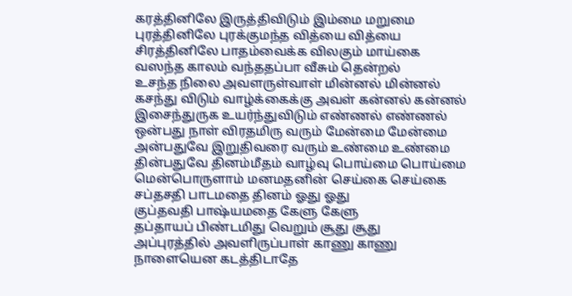கரத்தினிலே இருத்திவிடும் இம்மை மறுமை
புரத்தினிலே புரக்குமந்த வித்யை வித்யை
சிரத்தினிலே பாதம்வைக்க விலகும் மாய்கை
வஸந்த காலம் வந்ததப்பா வீசும் தென்றல்
உசந்த நிலை அவளருள்வாள் மின்னல் மின்னல்
கசந்து விடும் வாழ்க்கைக்கு அவள் கன்னல் கன்னல்
இசைந்துருக உயர்ந்துவிடும் எண்ணல் எண்ணல்
ஒன்பது நாள் விரதமிரு வரும் மேன்மை மேன்மை
அன்பதுவே இறுதிவரை வரும் உண்மை உண்மை
தின்பதுவே தினம்மீதம் வாழ்வு பொய்மை பொய்மை
மென்பொருளாம் மனமதனின் செய்கை செய்கை
சப்தசதி பாடமதை தினம் ஓது ஓது
குப்தவதி பாஷ்யமதை கேளு கேளு
தப்தாயப் பிண்டமிது வெறும் சூது சூது
அப்புரத்தில் அவளிருப்பாள் காணு காணு
நாளையென கடத்திடாதே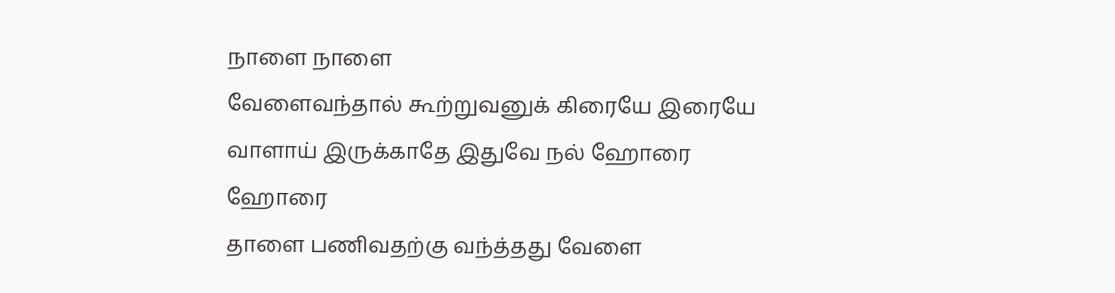நாளை நாளை
வேளைவந்தால் கூற்றுவனுக் கிரையே இரையே
வாளாய் இருக்காதே இதுவே நல் ஹோரை ஹோரை
தாளை பணிவதற்கு வந்த்தது வேளை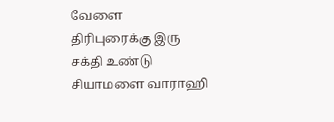வேளை
திரிபுரைக்கு இரு சக்தி உண்டு சியாமளை வாராஹி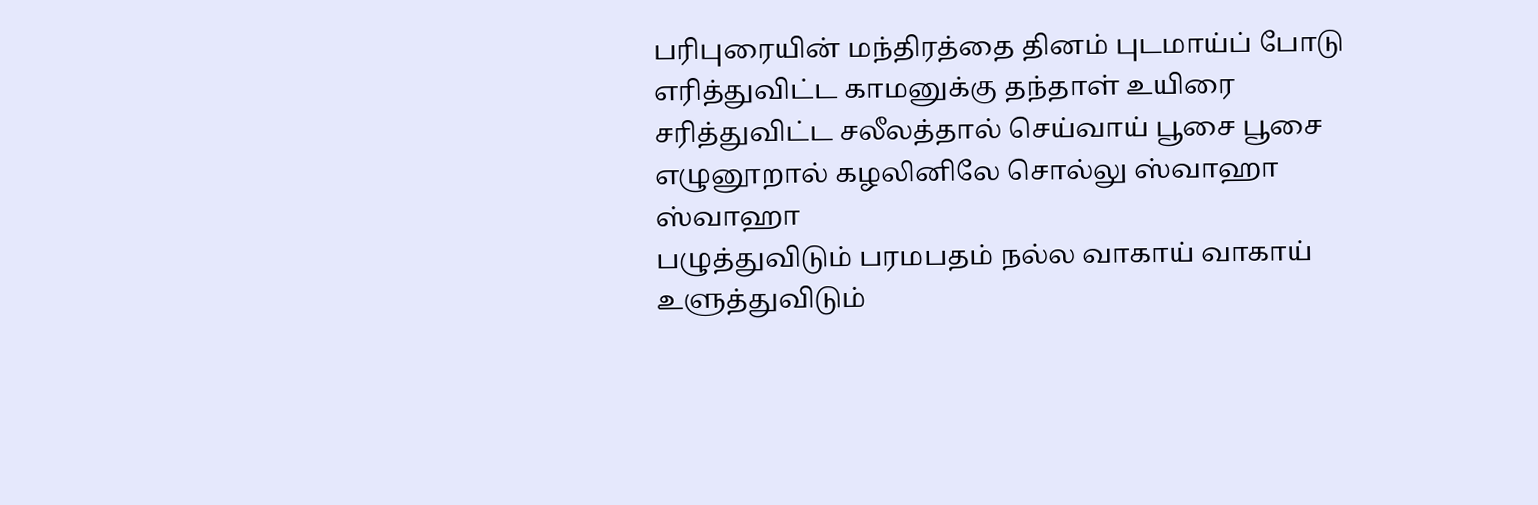பரிபுரையின் மந்திரத்தை தினம் புடமாய்ப் போடு
எரித்துவிட்ட காமனுக்கு தந்தாள் உயிரை
சரித்துவிட்ட சலீலத்தால் செய்வாய் பூசை பூசை
எழுனூறால் கழலினிலே சொல்லு ஸ்வாஹா ஸ்வாஹா
பழுத்துவிடும் பரமபதம் நல்ல வாகாய் வாகாய்
உளுத்துவிடும்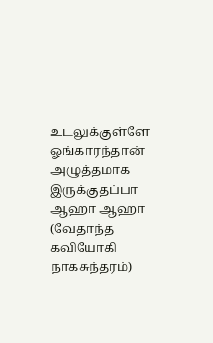உடலுக்குள்ளே ஓங்காரந்தான்
அழுத்தமாக
இருக்குதப்பா ஆஹா ஆஹா
(வேதாந்த கவியோகி நாகசுந்தரம்)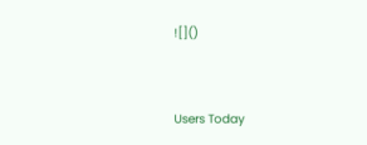![]()



Users Today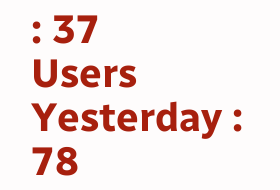: 37
Users Yesterday : 78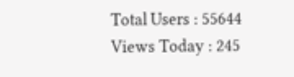Total Users : 55644
Views Today : 245